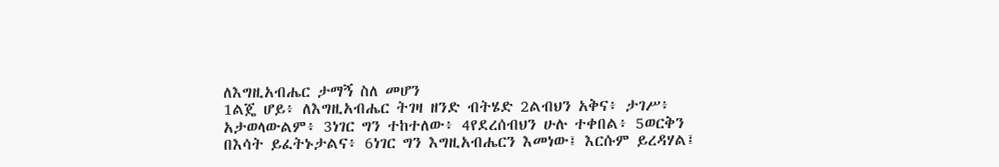ለእግዚአብሔር ታማኝ ስለ መሆን
1ልጄ ሆይ፥ ለእግዚአብሔር ትገዛ ዘንድ ብትሄድ 2ልብህን አቅና፥ ታገሥ፥ አታወላውልም፥ 3ነገር ግን ተከተለው፥ 4የደረሰብህን ሁሉ ተቀበል፥ 5ወርቅን በእሳት ይፈትኑታልና፥ 6ነገር ግን እግዚአብሔርን እመነው፤ እርሱም ይረዳሃል፤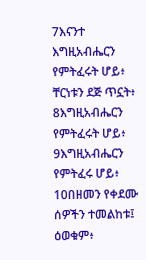7እናንተ እግዚአብሔርን የምትፈሩት ሆይ፥ ቸርነቱን ደጅ ጥኗት፥ 8እግዚአብሔርን የምትፈሩት ሆይ፥ 9እግዚአብሔርን የምትፈሩ ሆይ፥ 10በዘመን የቀደሙ ሰዎችን ተመልከቱ፤ ዕወቁም፥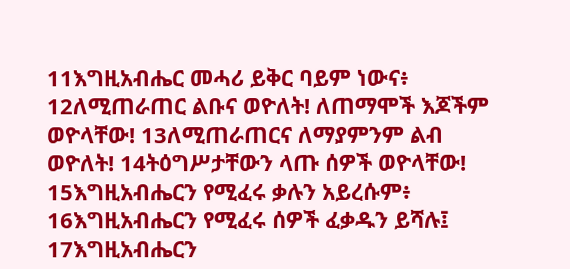11እግዚአብሔር መሓሪ ይቅር ባይም ነውና፥ 12ለሚጠራጠር ልቡና ወዮለት! ለጠማሞች እጆችም ወዮላቸው! 13ለሚጠራጠርና ለማያምንም ልብ ወዮለት! 14ትዕግሥታቸውን ላጡ ሰዎች ወዮላቸው! 15እግዚአብሔርን የሚፈሩ ቃሉን አይረሱም፥ 16እግዚአብሔርን የሚፈሩ ሰዎች ፈቃዱን ይሻሉ፤ 17እግዚአብሔርን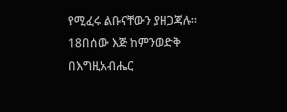የሚፈሩ ልቡናቸውን ያዘጋጃሉ። 18በሰው እጅ ከምንወድቅ በእግዚአብሔር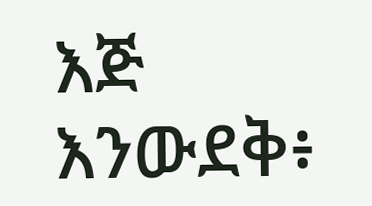እጅ እንውደቅ፥